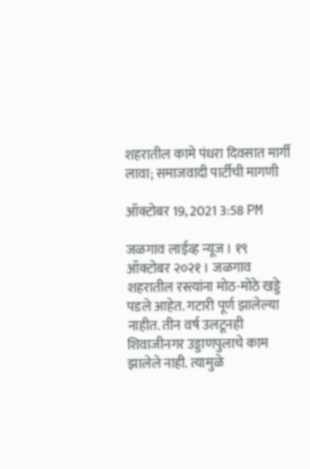शहरातील कामे पंधरा दिवसात मार्गी लावा; समाजवादी पार्टीची मागणी

ऑक्टोबर 19, 2021 3:58 PM

जळगाव लाईव्ह न्यूज । १९ ऑक्टोबर २०२१ । जळगाव शहरातील रस्त्यांना मोठ-मोठे खड्डे पडले आहेत. गटारी पूर्ण झालेल्या नाहीत. तीन वर्ष उलटूनही शिवाजीनगर उड्डाणपुलाचे काम झालेले नाही. त्यामुळे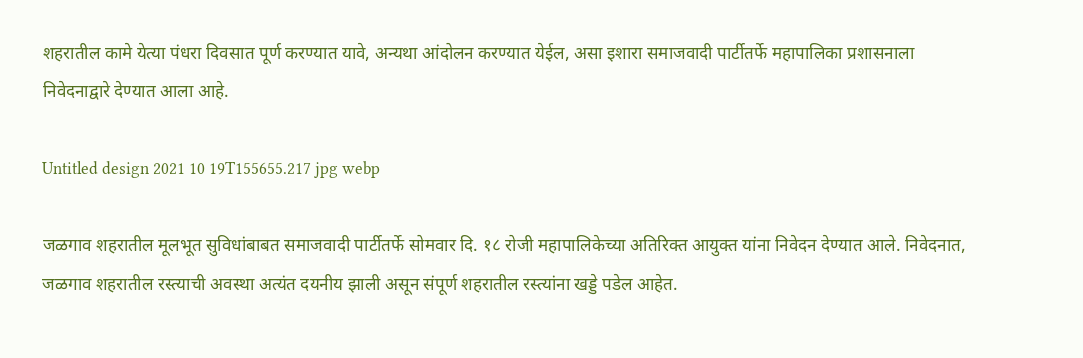शहरातील कामे येत्या पंधरा दिवसात पूर्ण करण्यात यावे, अन्यथा आंदोलन करण्यात येईल, असा इशारा समाजवादी पार्टीतर्फे महापालिका प्रशासनाला निवेदनाद्वारे देण्यात आला आहे.

Untitled design 2021 10 19T155655.217 jpg webp

जळगाव शहरातील मूलभूत सुविधांबाबत समाजवादी पार्टीतर्फे सोमवार दि. १८ रोजी महापालिकेच्या अतिरिक्त आयुक्त यांना निवेदन देण्यात आले. निवेदनात, जळगाव शहरातील रस्त्याची अवस्था अत्यंत दयनीय झाली असून संपूर्ण शहरातील रस्त्यांना खड्डे पडेल आहेत.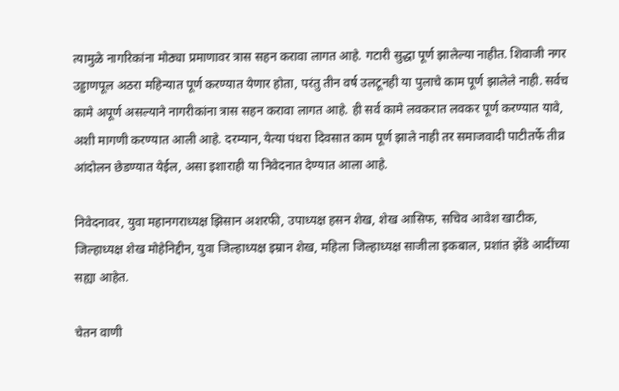त्यामुळे नागरिकांना मोठ्या प्रमाणावर त्रास सहन करावा लागत आहे. गटारी सुद्धा पूर्ण झालेल्या नाहीत. शिवाजी नगर उड्डाणपूल अठरा महिन्यात पूर्ण करण्यात येणार होता, परंतु तीन वर्ष उलटूनही या पुलाचे काम पूर्ण झालेले नाही. सर्वच कामे अपूर्ण असल्याने नागरीकांना त्रास सहन करावा लागत आहे. ही सर्व कामे लवकरात लवकर पूर्ण करण्यात यावे, अशी मागणी करण्यात आली आहे. दरम्यान, येत्या पंधरा दिवसात काम पूर्ण झाले नाही तर समाजवादी पाटीतर्फे तीव्र आंदोलन छेडण्यात येईल, असा इशाराही या निवेदनात देण्यात आला आहे.

निवेदनावर, युवा महानगराध्यक्ष झिसान अशरफी, उपाध्यक्ष हसन शेख, शेख आसिफ, सचिव आवेश खाटीक, जिल्हाध्यक्ष शेख मोहेनिद्दीन, युवा जिल्हाध्यक्ष इम्रान शेख, महिला जिल्हाध्यक्ष साजीला इकबाल, प्रशांत झेंडे आदींच्या सह्या आहेत.

चेतन वाणी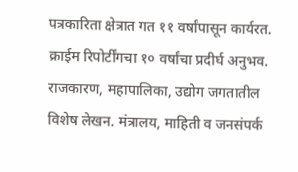पत्रकारिता क्षेत्रात गत ११ वर्षांपासून कार्यरत. क्राईम रिपोर्टींगचा १० वर्षांचा प्रदीर्घ अनुभव. राजकारण, महापालिका, उद्योग जगतातील विशेष लेखन. मंत्रालय, माहिती व जनसंपर्क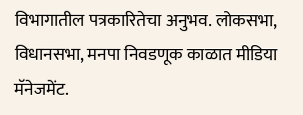विभागातील पत्रकारितेचा अनुभव. लोकसभा, विधानसभा, मनपा निवडणूक काळात मीडिया मॅनेजमेंट.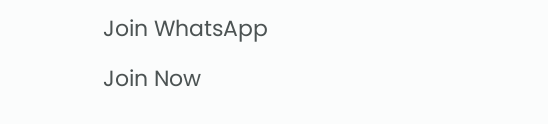Join WhatsApp

Join Now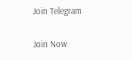Join Telegram

Join Now